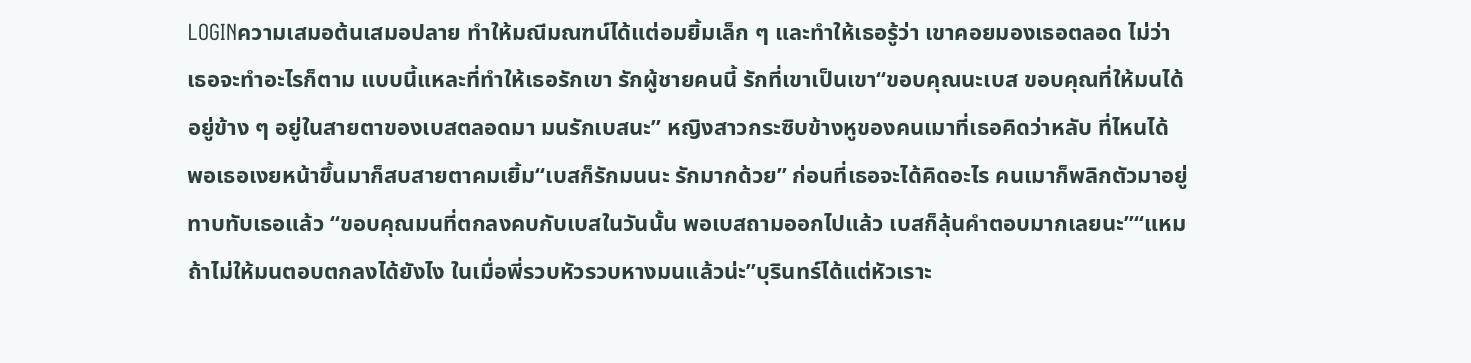LOGINความเสมอต้นเสมอปลาย ทำให้มณีมณฑน์ได้แต่อมยิ้มเล็ก ๆ และทำให้เธอรู้ว่า เขาคอยมองเธอตลอด ไม่ว่าเธอจะทำอะไรก็ตาม แบบนี้แหละที่ทำให้เธอรักเขา รักผู้ชายคนนี้ รักที่เขาเป็นเขา“ขอบคุณนะเบส ขอบคุณที่ให้มนได้อยู่ข้าง ๆ อยู่ในสายตาของเบสตลอดมา มนรักเบสนะ” หญิงสาวกระซิบข้างหูของคนเมาที่เธอคิดว่าหลับ ที่ไหนได้ พอเธอเงยหน้าขึ้นมาก็สบสายตาคมเยิ้ม“เบสก็รักมนนะ รักมากด้วย” ก่อนที่เธอจะได้คิดอะไร คนเมาก็พลิกตัวมาอยู่ทาบทับเธอแล้ว “ขอบคุณมนที่ตกลงคบกับเบสในวันนั้น พอเบสถามออกไปแล้ว เบสก็ลุ้นคำตอบมากเลยนะ”“แหม ถ้าไม่ให้มนตอบตกลงได้ยังไง ในเมื่อพี่รวบหัวรวบหางมนแล้วน่ะ”บุรินทร์ได้แต่หัวเราะ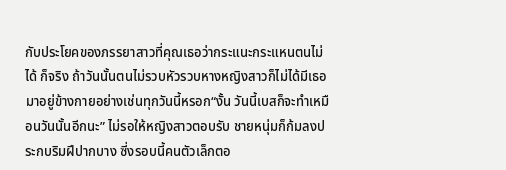กับประโยคของภรรยาสาวที่คุณเธอว่ากระแนะกระแหนตนไม่ได้ ก็จริง ถ้าวันนั้นตนไม่รวบหัวรวบหางหญิงสาวก็ไม่ได้มีเธอมาอยู่ข้างกายอย่างเช่นทุกวันนี้หรอก“งั้น วันนี้เบสก็จะทำเหมือนวันนั้นอีกนะ” ไม่รอให้หญิงสาวตอบรับ ชายหนุ่มก็ก้มลงประกบริมฝีปากบาง ซี่งรอบนี้คนตัวเล็กตอ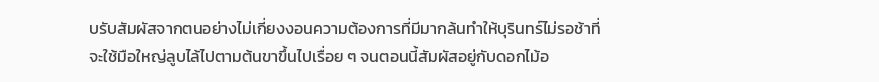บรับสัมผัสจากตนอย่างไม่เกี่ยงงอนความต้องการที่มีมากล้นทำให้บุรินทร์ไม่รอช้าที่จะใช้มือใหญ่ลูบไล้ไปตามต้นขาขึ้นไปเรื่อย ๆ จนตอนนี้สัมผัสอยู่กับดอกไม้อ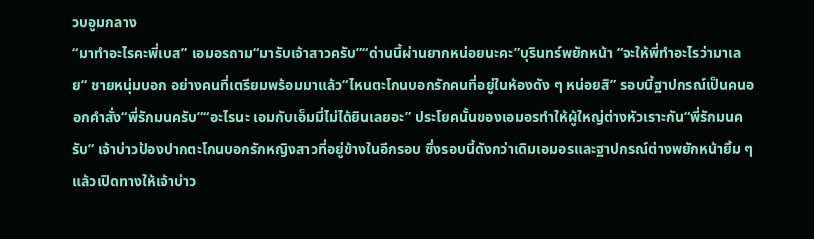วบอูมกลาง
“มาทำอะไรคะพี่เบส” เอมอรถาม“มารับเจ้าสาวครับ”“ด่านนี้ผ่านยากหน่อยนะคะ”บุรินทร์พยักหน้า “จะให้พี่ทำอะไรว่ามาเลย” ชายหนุ่มบอก อย่างคนที่เตรียมพร้อมมาแล้ว“ไหนตะโกนบอกรักคนที่อยู่ในห้องดัง ๆ หน่อยสิ” รอบนี้ฐาปกรณ์เป็นคนออกคำสั่ง“พี่รักมนครับ”“อะไรนะ เอมกับเอ็มมี่ไม่ได้ยินเลยอะ” ประโยคนั้นของเอมอรทำให้ผู้ใหญ่ต่างหัวเราะกัน“พี่รักมนครับ” เจ้าบ่าวป้องปากตะโกนบอกรักหญิงสาวที่อยู่ข้างในอีกรอบ ซึ่งรอบนี้ดังกว่าเดิมเอมอรและฐาปกรณ์ต่างพยักหน้ายิ้ม ๆ แล้วเปิดทางให้เจ้าบ่าว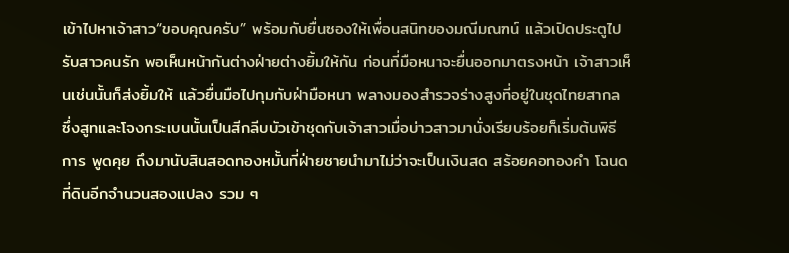เข้าไปหาเจ้าสาว“ขอบคุณครับ” พร้อมกับยื่นซองให้เพื่อนสนิทของมณีมณฑน์ แล้วเปิดประตูไปรับสาวคนรัก พอเห็นหน้ากันต่างฝ่ายต่างยิ้มให้กัน ก่อนที่มือหนาจะยื่นออกมาตรงหน้า เจ้าสาวเห็นเช่นนั้นก็ส่งยิ้มให้ แล้วยื่นมือไปกุมกับฝ่ามือหนา พลางมองสำรวจร่างสูงที่อยู่ในชุดไทยสากล ซึ่งสูทและโจงกระเบนนั้นเป็นสีกลีบบัวเข้าชุดกับเจ้าสาวเมื่อบ่าวสาวมานั่งเรียบร้อยก็เริ่มต้นพิธีการ พูดคุย ถึงมานับสินสอดทองหมั้นที่ฝ่ายชายนำมาไม่ว่าจะเป็นเงินสด สร้อยคอทองคำ โฉนดที่ดินอีกจำนวนสองแปลง รวม ๆ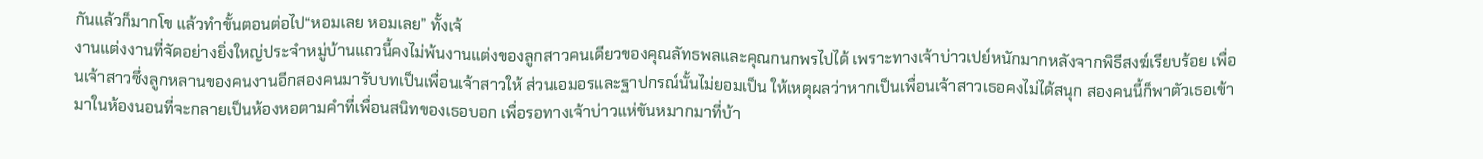กันแล้วก็มากโข แล้วทำขั้นตอนต่อไป“หอมเลย หอมเลย” ทั้งเจ้
งานแต่งงานที่จัดอย่างยิ่งใหญ่ประจำหมู่บ้านแถวนี้คงไม่พ้นงานแต่งของลูกสาวคนเดียวของคุณลัทธพลและคุณกนกพรไปได้ เพราะทางเจ้าบ่าวเปย์หนักมากหลังจากพิธีสงฆ์เรียบร้อย เพื่อนเจ้าสาวซึ่งลูกหลานของคนงานอีกสองคนมารับบทเป็นเพื่อนเจ้าสาวให้ ส่วนเอมอรและฐาปกรณ์นั้นไม่ยอมเป็น ให้เหตุผลว่าหากเป็นเพื่อนเจ้าสาวเธอคงไม่ได้สนุก สองคนนี้ก็พาตัวเธอเข้ามาในห้องนอนที่จะกลายเป็นห้องหอตามคำที่เพื่อนสนิทของเธอบอก เพื่อรอทางเจ้าบ่าวแห่ขันหมากมาที่บ้า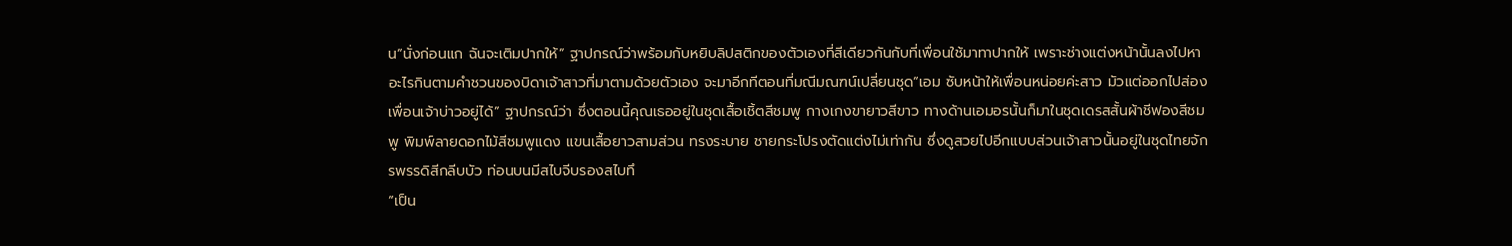น“นั่งก่อนแก ฉันจะเติมปากให้” ฐาปกรณ์ว่าพร้อมกับหยิบลิปสติกของตัวเองที่สีเดียวกันกับที่เพื่อนใช้มาทาปากให้ เพราะช่างแต่งหน้านั้นลงไปหาอะไรกินตามคำชวนของบิดาเจ้าสาวที่มาตามด้วยตัวเอง จะมาอีกทีตอนที่มณีมณฑน์เปลี่ยนชุด“เอม ซับหน้าให้เพื่อนหน่อยค่ะสาว มัวแต่ออกไปส่องเพื่อนเจ้าบ่าวอยู่ได้” ฐาปกรณ์ว่า ซึ่งตอนนี้คุณเธออยู่ในชุดเสื้อเชิ้ตสีชมพู กางเกงขายาวสีขาว ทางด้านเอมอรนั้นก็มาในชุดเดรสสั้นผ้าชีฟองสีชมพู พิมพ์ลายดอกไม้สีชมพูแดง แขนเสื้อยาวสามส่วน ทรงระบาย ชายกระโปรงตัดแต่งไม่เท่ากัน ซึ่งดูสวยไปอีกแบบส่วนเจ้าสาวนั้นอยู่ในชุดไทยจักรพรรดิสีกลีบบัว ท่อนบนมีสไบจีบรองสไบทึ
“เป็น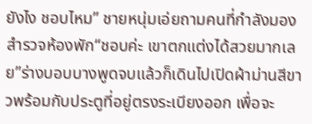ยังไง ชอบไหม” ชายหนุ่มเอ่ยถามคนที่กำลังมองสำรวจห้องพัก“ชอบค่ะ เขาตกแต่งได้สวยมากเลย”ร่างบอบบางพูดจบแล้วก็เดินไปเปิดผ้าม่านสีขาวพร้อมกับประตูที่อยู่ตรงระเบียงออก เพื่อจะ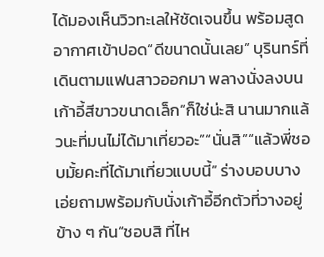ได้มองเห็นวิวทะเลให้ชัดเจนขึ้น พร้อมสูดอากาศเข้าปอด“ดีขนาดนั้นเลย” บุรินทร์ที่เดินตามแฟนสาวออกมา พลางนั่งลงบนเก้าอี้สีขาวขนาดเล็ก“ก็ใช่น่ะสิ นานมากแล้วนะที่มนไม่ได้มาเที่ยวอะ”“นั่นสิ”“แล้วพี่ชอบมั้ยคะที่ได้มาเที่ยวแบบนี้” ร่างบอบบางเอ่ยถามพร้อมกับนั่งเก้าอี้อีกตัวที่วางอยู่ข้าง ๆ กัน“ชอบสิ ที่ไห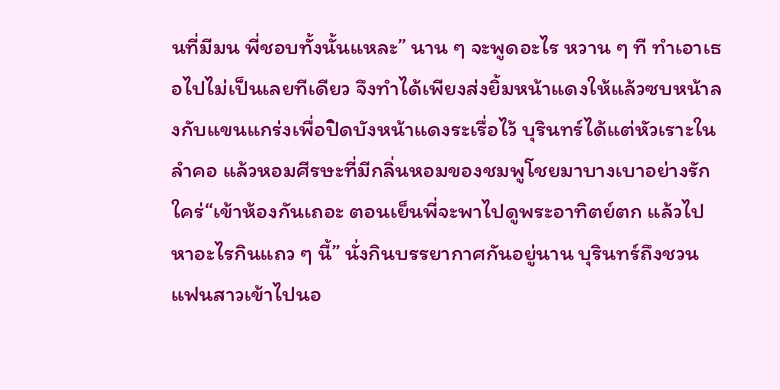นที่มีมน พี่ชอบทั้งนั้นแหละ” นาน ๆ จะพูดอะไร หวาน ๆ ที ทำเอาเธอไปไม่เป็นเลยทีเดียว จึงทำได้เพียงส่งยิ้มหน้าแดงให้แล้วซบหน้าลงกับแขนแกร่งเพื่อปิดบังหน้าแดงระเรื่อไว้ บุรินทร์ได้แต่หัวเราะในลำคอ แล้วหอมศีรษะที่มีกลิ่นหอมของชมพูโชยมาบางเบาอย่างรักใคร่“เข้าห้องกันเถอะ ตอนเย็นพี่จะพาไปดูพระอาทิตย์ตก แล้วไปหาอะไรกินแถว ๆ นี้” นั่งกินบรรยากาศกันอยู่นาน บุรินทร์ถึงชวนแฟนสาวเข้าไปนอ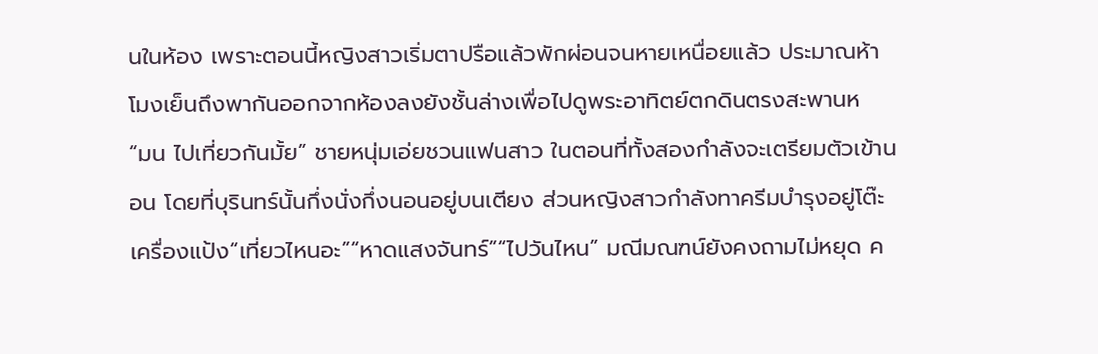นในห้อง เพราะตอนนี้หญิงสาวเริ่มตาปรือแล้วพักผ่อนจนหายเหนื่อยแล้ว ประมาณห้าโมงเย็นถึงพากันออกจากห้องลงยังชั้นล่างเพื่อไปดูพระอาทิตย์ตกดินตรงสะพานห
“มน ไปเที่ยวกันมั้ย” ชายหนุ่มเอ่ยชวนแฟนสาว ในตอนที่ทั้งสองกำลังจะเตรียมตัวเข้านอน โดยที่บุรินทร์นั้นกึ่งนั่งกึ่งนอนอยู่บนเตียง ส่วนหญิงสาวกำลังทาครีมบำรุงอยู่โต๊ะเครื่องแป้ง“เที่ยวไหนอะ”“หาดแสงจันทร์”“ไปวันไหน” มณีมณฑน์ยังคงถามไม่หยุด ค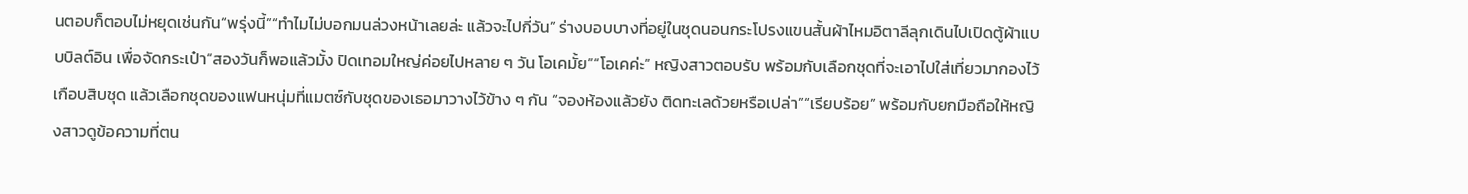นตอบก็ตอบไม่หยุดเช่นกัน“พรุ่งนี้”“ทำไมไม่บอกมนล่วงหน้าเลยล่ะ แล้วจะไปกี่วัน” ร่างบอบบางที่อยู่ในชุดนอนกระโปรงแขนสั้นผ้าไหมอิตาลีลุกเดินไปเปิดตู้ผ้าแบบบิลต์อิน เพื่อจัดกระเป๋า“สองวันก็พอแล้วมั้ง ปิดเทอมใหญ่ค่อยไปหลาย ๆ วัน โอเคมั้ย”“โอเคค่ะ” หญิงสาวตอบรับ พร้อมกับเลือกชุดที่จะเอาไปใส่เที่ยวมากองไว้เกือบสิบชุด แล้วเลือกชุดของแฟนหนุ่มที่แมตซ์กับชุดของเธอมาวางไว้ข้าง ๆ กัน “จองห้องแล้วยัง ติดทะเลด้วยหรือเปล่า”“เรียบร้อย” พร้อมกับยกมือถือให้หญิงสาวดูข้อความที่ตน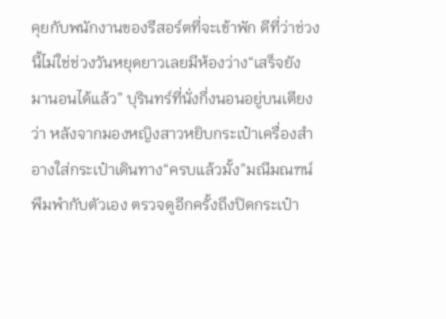คุยกับพนักงานของรีสอร์ตที่จะเข้าพัก ดีที่ว่าช่วงนี้ไม่ใช่ช่วงวันหยุดยาวเลยมีห้องว่าง“เสร็จยัง มานอนได้แล้ว” บุรินทร์ที่นั่งกึ่งนอนอยู่บนเตียงว่า หลังจากมองหญิงสาวหยิบกระเป๋าเครื่องสำอางใส่กระเป๋าเดินทาง“ครบแล้วมั้ง”มณีมณฑน์พึมพำกับตัวเอง ตรวจดูอีกครั้งถึงปิดกระเป๋า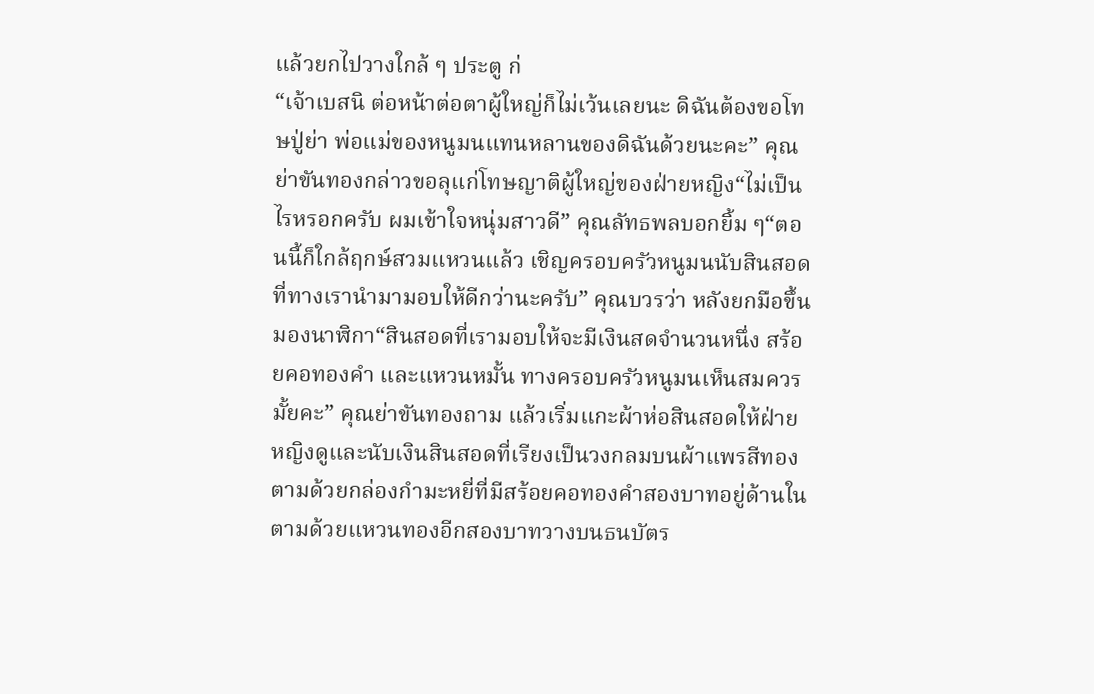แล้วยกไปวางใกล้ ๆ ประตู ก่
“เจ้าเบสนิ ต่อหน้าต่อตาผู้ใหญ่ก็ไม่เว้นเลยนะ ดิฉันต้องขอโทษปู่ย่า พ่อแม่ของหนูมนแทนหลานของดิฉันด้วยนะคะ” คุณย่าขันทองกล่าวขอลุแก่โทษญาติผู้ใหญ่ของฝ่ายหญิง“ไม่เป็นไรหรอกครับ ผมเข้าใจหนุ่มสาวดี” คุณลัทธพลบอกยิ้ม ๆ“ตอนนี้ก็ใกล้ฤกษ์สวมแหวนแล้ว เชิญครอบครัวหนูมนนับสินสอดที่ทางเรานำมามอบให้ดีกว่านะครับ” คุณบวรว่า หลังยกมือขึ้นมองนาฬิกา“สินสอดที่เรามอบให้จะมีเงินสดจำนวนหนึ่ง สร้อยคอทองคำ และแหวนหมั้น ทางครอบครัวหนูมนเห็นสมควรมั้ยคะ” คุณย่าขันทองถาม แล้วเริ่มแกะผ้าห่อสินสอดให้ฝ่ายหญิงดูและนับเงินสินสอดที่เรียงเป็นวงกลมบนผ้าแพรสีทอง ตามด้วยกล่องกำมะหยี่ที่มีสร้อยคอทองคำสองบาทอยู่ด้านใน ตามด้วยแหวนทองอีกสองบาทวางบนธนบัตร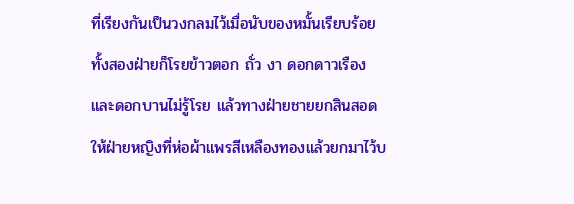ที่เรียงกันเป็นวงกลมไว้เมื่อนับของหมั้นเรียบร้อยทั้งสองฝ่ายก็โรยข้าวตอก ถั่ว งา ดอกดาวเรือง และดอกบานไม่รู้โรย แล้วทางฝ่ายชายยกสินสอดให้ฝ่ายหญิงที่ห่อผ้าแพรสีเหลืองทองแล้วยกมาไว้บ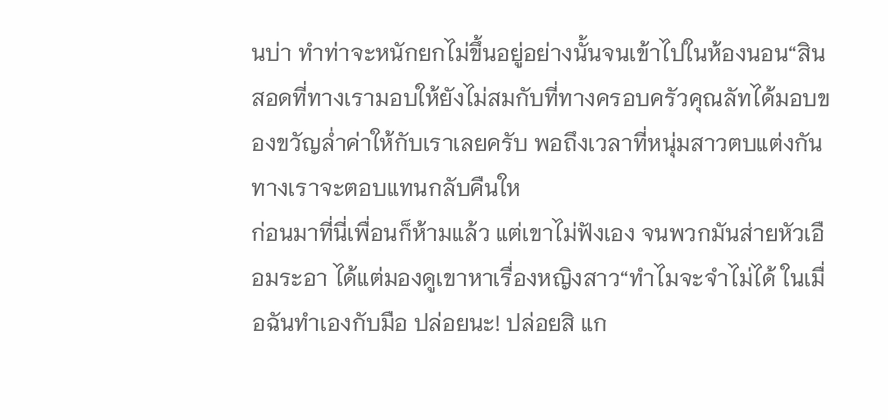นบ่า ทำท่าจะหนักยกไม่ขึ้นอยู่อย่างนั้นจนเข้าไปในห้องนอน“สินสอดที่ทางเรามอบให้ยังไม่สมกับที่ทางครอบครัวคุณลัทได้มอบของขวัญล่ำค่าให้กับเราเลยครับ พอถึงเวลาที่หนุ่มสาวตบแต่งกัน ทางเราจะตอบแทนกลับคืนให
ก่อนมาที่นี่เพื่อนก็ห้ามแล้ว แต่เขาไม่ฟังเอง จนพวกมันส่ายหัวเอือมระอา ได้แต่มองดูเขาหาเรื่องหญิงสาว“ทำไมจะจำไม่ได้ ในเมื่อฉันทำเองกับมือ ปล่อยนะ! ปล่อยสิ แก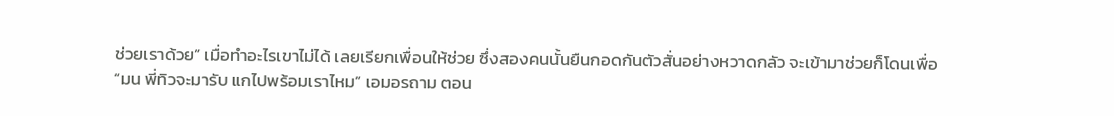ช่วยเราด้วย” เมื่อทำอะไรเขาไม่ได้ เลยเรียกเพื่อนให้ช่วย ซึ่งสองคนนั้นยืนกอดกันตัวสั่นอย่างหวาดกลัว จะเข้ามาช่วยก็โดนเพื่อ
“มน พี่ทิวจะมารับ แกไปพร้อมเราไหม” เอมอรถาม ตอน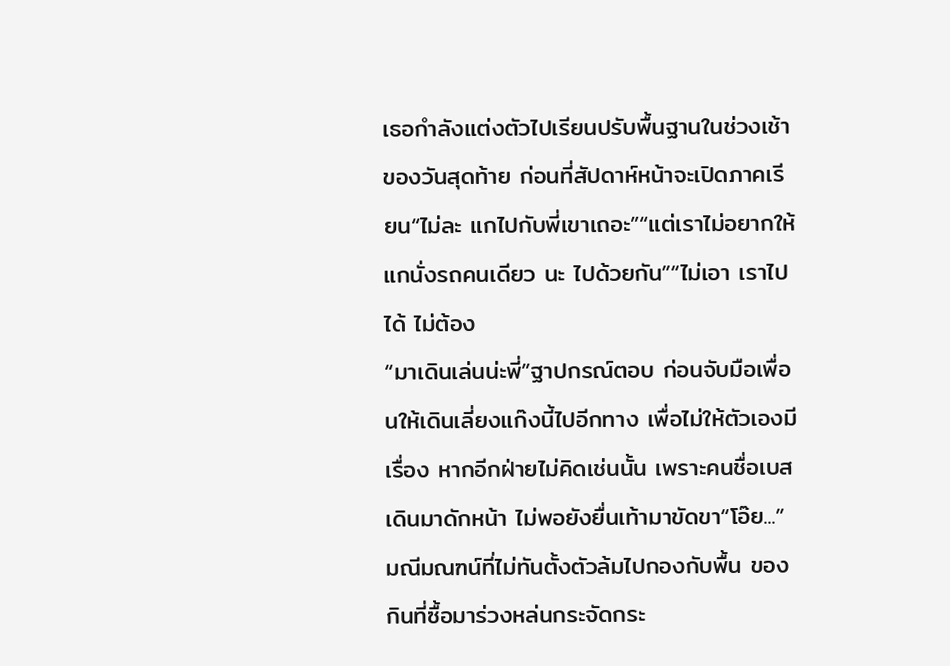เธอกำลังแต่งตัวไปเรียนปรับพื้นฐานในช่วงเช้าของวันสุดท้าย ก่อนที่สัปดาห์หน้าจะเปิดภาคเรียน“ไม่ละ แกไปกับพี่เขาเถอะ”“แต่เราไม่อยากให้แกนั่งรถคนเดียว นะ ไปด้วยกัน”“ไม่เอา เราไปได้ ไม่ต้อง
“มาเดินเล่นน่ะพี่”ฐาปกรณ์ตอบ ก่อนจับมือเพื่อนให้เดินเลี่ยงแก๊งนี้ไปอีกทาง เพื่อไม่ให้ตัวเองมีเรื่อง หากอีกฝ่ายไม่คิดเช่นนั้น เพราะคนชื่อเบสเดินมาดักหน้า ไม่พอยังยื่นเท้ามาขัดขา“โอ๊ย...” มณีมณฑน์ที่ไม่ทันตั้งตัวล้มไปกองกับพื้น ของกินที่ซื้อมาร่วงหล่นกระจัดกระ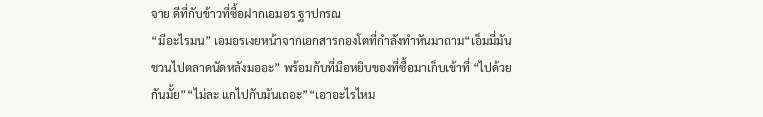จาย ดีที่กับข้าวที่ซื้อฝากเอมอร ฐาปกรณ
“มีอะไรมน” เอมอรเงยหน้าจากเอกสารกองโตที่กำลังทำหันมาถาม“เอ็มมี่มันชวนไปตลาดนัดหลังมออะ” พร้อมกับที่มือหยิบของที่ซื้อมาเก็บเข้าที่ “ไปด้วยกันมั้ย”“ไม่ละ แกไปกับมันเถอะ”“เอาอะไรไหม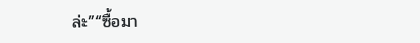ล่ะ”“ซื้อมา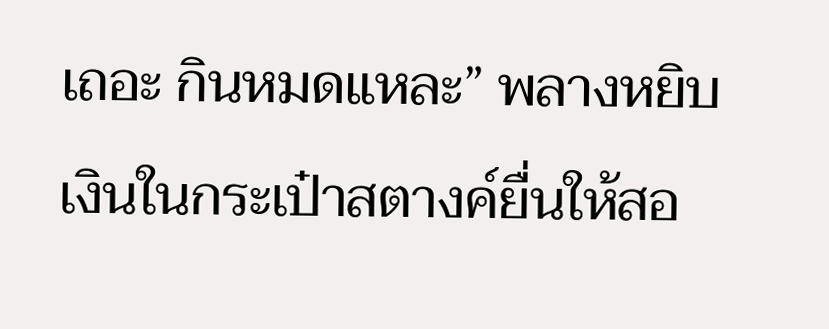เถอะ กินหมดแหละ” พลางหยิบเงินในกระเป๋าสตางค์ยื่นให้สอ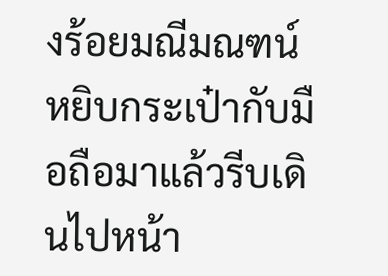งร้อยมณีมณฑน์หยิบกระเป๋ากับมือถือมาแล้วรีบเดินไปหน้า